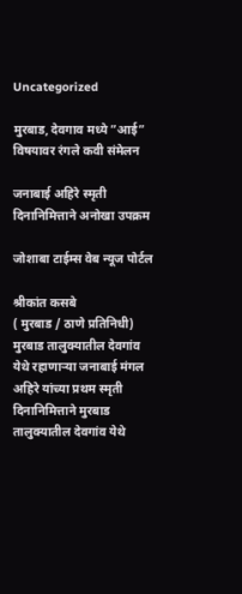Uncategorized

मुरबाड, देवगाव मध्ये ”आई” विषयावर रंगले कवी संमेलन

जनाबाई अहिरे स्मृती दिनानिमित्ताने अनोखा उपक्रम

जोशाबा टाईम्स वेब न्यूज पोर्टल

श्रीकांत कसबे
( मुरबाड / ठाणे प्रतिनिधी)
मुरबाड तालुक्यातील देवगांव
येथे रहाणाऱ्या जनाबाई मंगल अहिरे यांच्या प्रथम स्मृती दिनानिमित्ताने मुरबाड तालुक्यातील देवगांव येथे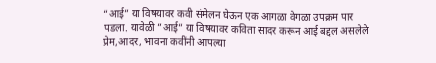“आई” या विषयावर कवी संमेलन घेऊन एक आगळा वेगळा उपक्रम पार पडला. यावेळी ”आई” या विषयावर कविता सादर करून आई बद्दल असलेले प्रेम,आदर, भावना कवींनी आपल्या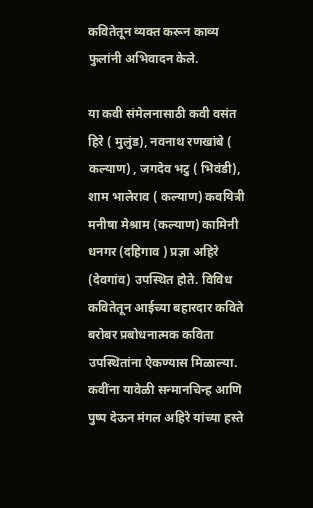कवितेतून व्यक्त करून काव्य फुलांनी अभिवादन केले.

या कवी संमेलनासाठी कवी वसंत हिरे ( मुलुंड), नवनाथ रणखांबे ( कल्याण) , जगदेव भटु ( भिवंडी), शाम भालेराव ( कल्याण) कवयित्री
मनीषा मेश्राम (कल्याण) कामिनी धनगर (दहिगाव ) प्रज्ञा अहिरे (देवगांव) उपस्थित होते. विविध कवितेतून आईच्या बहारदार कविते बरोबर प्रबोधनात्मक कविता उपस्थितांना ऐकण्यास मिळाल्या. कवींना यावेळी सन्मानचिन्ह आणि पुष्प देऊन मंगल अहिरे यांच्या हस्ते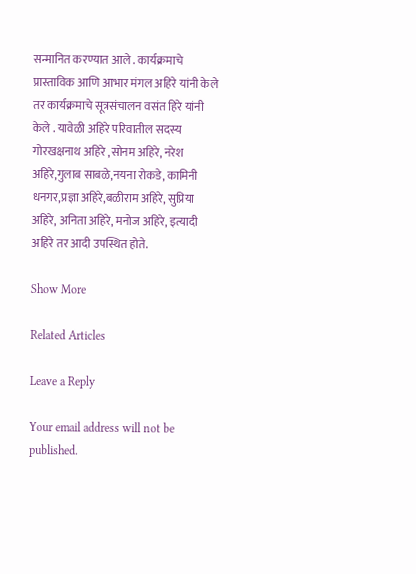सन्मानित करण्यात आले . कार्यक्रमाचे प्रास्ताविक आणि आभार मंगल अहिरे यांनी केले तर कार्यक्रमाचे सूत्रसंचालन वसंत हिरे यांनी केले . यावेळी अहिरे परिवातील सदस्य गोरखक्षनाथ अहिरे ,सोनम अहिरे, नरेश अहिरे,गुलाब साबळे,नयना रोकडे, कामिनी धनगर,प्रज्ञा अहिरे,बळीराम अहिरे, सुप्रिया अहिरे, अनिता अहिरे, मनोज अहिरे, इत्यादी अहिरे तर आदी उपस्थित होते.

Show More

Related Articles

Leave a Reply

Your email address will not be published.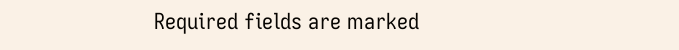Required fields are marked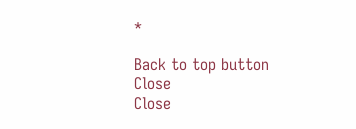*

Back to top button
Close
Close